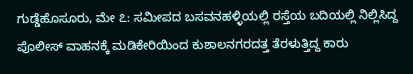ಗುಡ್ಡೆಹೊಸೂರು, ಮೇ ೭: ಸಮೀಪದ ಬಸವನಹಳ್ಳಿಯಲ್ಲಿ ರಸ್ತೆಯ ಬದಿಯಲ್ಲಿ ನಿಲ್ಲಿಸಿದ್ದ ಪೊಲೀಸ್ ವಾಹನಕ್ಕೆ ಮಡಿಕೇರಿಯಿಂದ ಕುಶಾಲನಗರದತ್ತ ತೆರಳುತ್ತಿದ್ದ ಕಾರು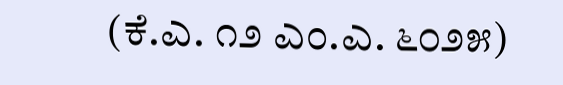(ಕೆ.ಎ. ೧೨ ಎಂ.ಎ. ೬೦೨೫)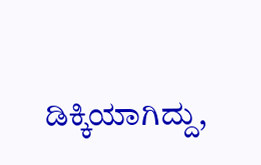ಡಿಕ್ಕಿಯಾಗಿದ್ದು,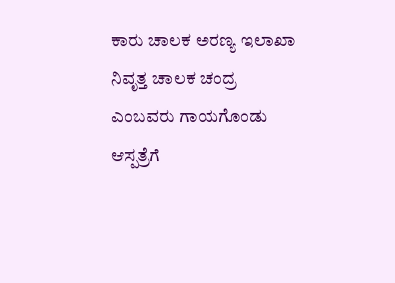ಕಾರು ಚಾಲಕ ಅರಣ್ಯ ಇಲಾಖಾ ನಿವೃತ್ತ ಚಾಲಕ ಚಂದ್ರ ಎಂಬವರು ಗಾಯಗೊಂಡು ಆಸ್ಪತ್ರೆಗೆ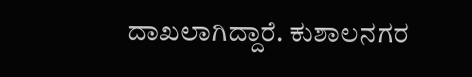ದಾಖಲಾಗಿದ್ದಾರೆ. ಕುಶಾಲನಗರ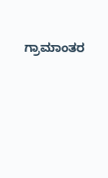ಗ್ರಾಮಾಂತರ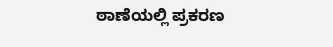ಠಾಣೆಯಲ್ಲಿ ಪ್ರಕರಣ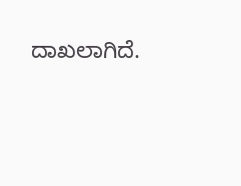ದಾಖಲಾಗಿದೆ.